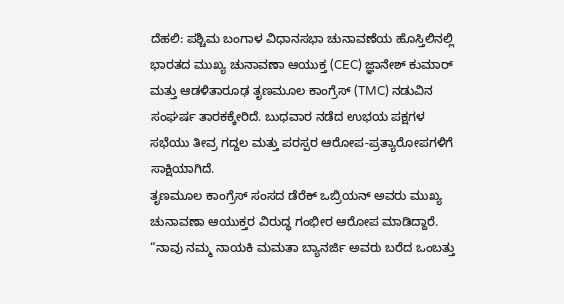ದೆಹಲಿ: ಪಶ್ಚಿಮ ಬಂಗಾಳ ವಿಧಾನಸಭಾ ಚುನಾವಣೆಯ ಹೊಸ್ತಿಲಿನಲ್ಲಿ ಭಾರತದ ಮುಖ್ಯ ಚುನಾವಣಾ ಆಯುಕ್ತ (CEC) ಜ್ಞಾನೇಶ್ ಕುಮಾರ್ ಮತ್ತು ಆಡಳಿತಾರೂಢ ತೃಣಮೂಲ ಕಾಂಗ್ರೆಸ್ (TMC) ನಡುವಿನ ಸಂಘರ್ಷ ತಾರಕಕ್ಕೇರಿದೆ. ಬುಧವಾರ ನಡೆದ ಉಭಯ ಪಕ್ಷಗಳ ಸಭೆಯು ತೀವ್ರ ಗದ್ದಲ ಮತ್ತು ಪರಸ್ಪರ ಆರೋಪ-ಪ್ರತ್ಯಾರೋಪಗಳಿಗೆ ಸಾಕ್ಷಿಯಾಗಿದೆ.
ತೃಣಮೂಲ ಕಾಂಗ್ರೆಸ್ ಸಂಸದ ಡೆರೆಕ್ ಒಬ್ರಿಯನ್ ಅವರು ಮುಖ್ಯ ಚುನಾವಣಾ ಆಯುಕ್ತರ ವಿರುದ್ಧ ಗಂಭೀರ ಆರೋಪ ಮಾಡಿದ್ದಾರೆ. “ನಾವು ನಮ್ಮ ನಾಯಕಿ ಮಮತಾ ಬ್ಯಾನರ್ಜಿ ಅವರು ಬರೆದ ಒಂಬತ್ತು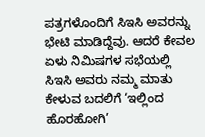ಪತ್ರಗಳೊಂದಿಗೆ ಸಿಇಸಿ ಅವರನ್ನು ಭೇಟಿ ಮಾಡಿದ್ದೆವು. ಆದರೆ ಕೇವಲ ಏಳು ನಿಮಿಷಗಳ ಸಭೆಯಲ್ಲಿ ಸಿಇಸಿ ಅವರು ನಮ್ಮ ಮಾತು ಕೇಳುವ ಬದಲಿಗೆ ‘ಇಲ್ಲಿಂದ ಹೊರಹೋಗಿ’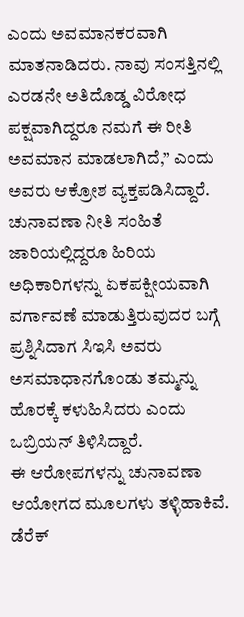ಎಂದು ಅವಮಾನಕರವಾಗಿ ಮಾತನಾಡಿದರು. ನಾವು ಸಂಸತ್ತಿನಲ್ಲಿ ಎರಡನೇ ಅತಿದೊಡ್ಡ ವಿರೋಧ ಪಕ್ಷವಾಗಿದ್ದರೂ ನಮಗೆ ಈ ರೀತಿ ಅವಮಾನ ಮಾಡಲಾಗಿದೆ,” ಎಂದು ಅವರು ಆಕ್ರೋಶ ವ್ಯಕ್ತಪಡಿಸಿದ್ದಾರೆ.
ಚುನಾವಣಾ ನೀತಿ ಸಂಹಿತೆ ಜಾರಿಯಲ್ಲಿದ್ದರೂ ಹಿರಿಯ ಅಧಿಕಾರಿಗಳನ್ನು ಏಕಪಕ್ಷೀಯವಾಗಿ ವರ್ಗಾವಣೆ ಮಾಡುತ್ತಿರುವುದರ ಬಗ್ಗೆ ಪ್ರಶ್ನಿಸಿದಾಗ ಸಿಇಸಿ ಅವರು ಅಸಮಾಧಾನಗೊಂಡು ತಮ್ಮನ್ನು ಹೊರಕ್ಕೆ ಕಳುಹಿಸಿದರು ಎಂದು ಒಬ್ರಿಯನ್ ತಿಳಿಸಿದ್ದಾರೆ.
ಈ ಆರೋಪಗಳನ್ನು ಚುನಾವಣಾ ಆಯೋಗದ ಮೂಲಗಳು ತಳ್ಳಿಹಾಕಿವೆ. ಡೆರೆಕ್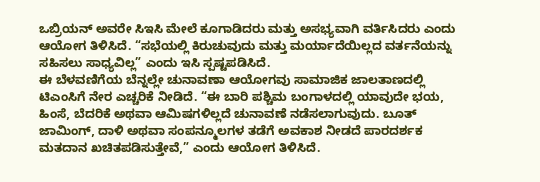ಒಬ್ರಿಯನ್ ಅವರೇ ಸಿಇಸಿ ಮೇಲೆ ಕೂಗಾಡಿದರು ಮತ್ತು ಅಸಭ್ಯವಾಗಿ ವರ್ತಿಸಿದರು ಎಂದು ಆಯೋಗ ತಿಳಿಸಿದೆ. “ಸಭೆಯಲ್ಲಿ ಕಿರುಚುವುದು ಮತ್ತು ಮರ್ಯಾದೆಯಿಲ್ಲದ ವರ್ತನೆಯನ್ನು ಸಹಿಸಲು ಸಾಧ್ಯವಿಲ್ಲ” ಎಂದು ಇಸಿ ಸ್ಪಷ್ಟಪಡಿಸಿದೆ.
ಈ ಬೆಳವಣಿಗೆಯ ಬೆನ್ನಲ್ಲೇ ಚುನಾವಣಾ ಆಯೋಗವು ಸಾಮಾಜಿಕ ಜಾಲತಾಣದಲ್ಲಿ ಟಿಎಂಸಿಗೆ ನೇರ ಎಚ್ಚರಿಕೆ ನೀಡಿದೆ. “ಈ ಬಾರಿ ಪಶ್ಚಿಮ ಬಂಗಾಳದಲ್ಲಿ ಯಾವುದೇ ಭಯ, ಹಿಂಸೆ, ಬೆದರಿಕೆ ಅಥವಾ ಆಮಿಷಗಳಿಲ್ಲದೆ ಚುನಾವಣೆ ನಡೆಸಲಾಗುವುದು. ಬೂತ್ ಜಾಮಿಂಗ್, ದಾಳಿ ಅಥವಾ ಸಂಪನ್ಮೂಲಗಳ ತಡೆಗೆ ಅವಕಾಶ ನೀಡದೆ ಪಾರದರ್ಶಕ ಮತದಾನ ಖಚಿತಪಡಿಸುತ್ತೇವೆ,” ಎಂದು ಆಯೋಗ ತಿಳಿಸಿದೆ.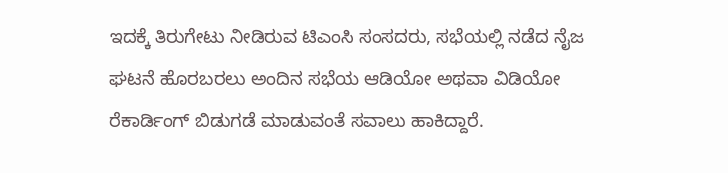ಇದಕ್ಕೆ ತಿರುಗೇಟು ನೀಡಿರುವ ಟಿಎಂಸಿ ಸಂಸದರು, ಸಭೆಯಲ್ಲಿ ನಡೆದ ನೈಜ ಘಟನೆ ಹೊರಬರಲು ಅಂದಿನ ಸಭೆಯ ಆಡಿಯೋ ಅಥವಾ ವಿಡಿಯೋ ರೆಕಾರ್ಡಿಂಗ್ ಬಿಡುಗಡೆ ಮಾಡುವಂತೆ ಸವಾಲು ಹಾಕಿದ್ದಾರೆ.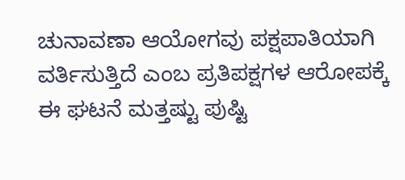ಚುನಾವಣಾ ಆಯೋಗವು ಪಕ್ಷಪಾತಿಯಾಗಿ ವರ್ತಿಸುತ್ತಿದೆ ಎಂಬ ಪ್ರತಿಪಕ್ಷಗಳ ಆರೋಪಕ್ಕೆ ಈ ಘಟನೆ ಮತ್ತಷ್ಟು ಪುಷ್ಟಿ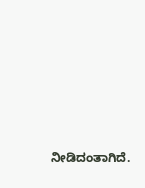ನೀಡಿದಂತಾಗಿದೆ.